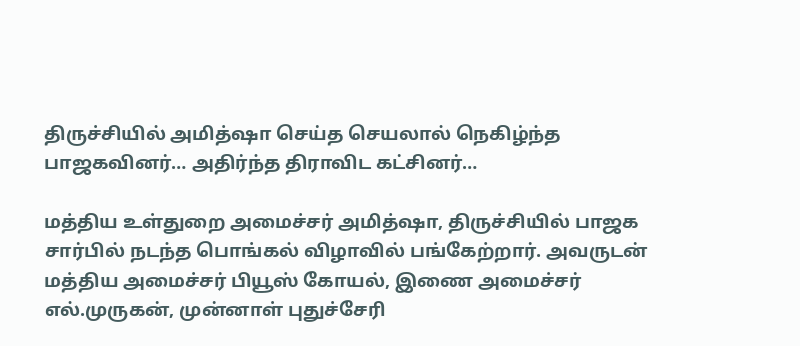திருச்சியில் அமித்ஷா செய்த செயலால் நெகிழ்ந்த பாஜகவினர்… அதிர்ந்த திராவிட கட்சினர்…

மத்திய உள்துறை அமைச்சர் அமித்ஷா, திருச்சியில் பாஜக சார்பில் நடந்த பொங்கல் விழாவில் பங்கேற்றார். அவருடன் மத்திய அமைச்சர் பியூஸ் கோயல், இணை அமைச்சர் எல்.முருகன், முன்னாள் புதுச்சேரி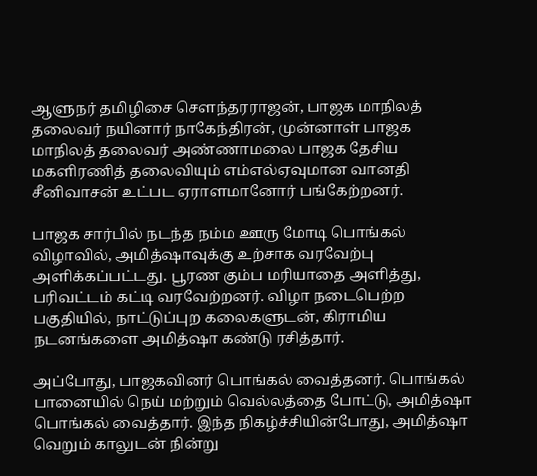ஆளுநர் தமிழிசை சௌந்த‍ர‍ராஜன், பாஜக மாநிலத் தலைவர் நயினார் நாகேந்திரன், முன்னாள் பாஜக மாநிலத் தலைவர் அண்ணாமலை பாஜக தேசிய மகளிரணித் தலைவியும் எம்எல்ஏவுமான வானதி சீனிவாசன் உட்பட ஏராளமானோர் பங்கேற்றனர்.

பாஜக சார்பில் நடந்த நம்ம ஊரு மோடி பொங்கல் விழாவில், அமித்ஷாவுக்கு உற்சாக வரவேற்பு அளிக்கப்பட்டது. பூரண கும்ப மரியாதை அளித்து, பரிவட்டம் கட்டி வரவேற்றனர். விழா நடைபெற்ற பகுதியில், நாட்டுப்புற கலைகளுடன், கிராமிய நடனங்களை அமித்ஷா கண்டு ரசித்தார்.

அப்போது, பாஜகவினர் பொங்கல் வைத்தன‍ர். பொங்கல் பானையில் நெய் மற்றும் வெல்லத்தை போட்டு, அமித்ஷா பொங்கல் வைத்தார். இந்த நிகழ்ச்சியின்போது, அமித்ஷா வெறும் காலுடன் நின்று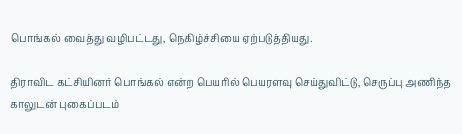பொங்கல் வைத்து வழிபட்ட‍து, நெகிழ்ச்சியை ஏற்படுத்தியது.

திராவிட கட்சியினர் பொங்கல் என்ற பெயரில் பெயரளவு செய்துவிட்டு, செருப்பு அணிந்த காலுடன் புகைப்படம்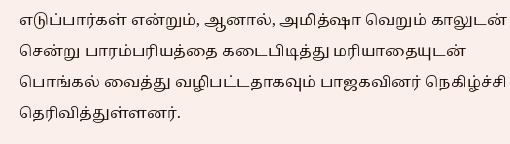எடுப்பார்கள் என்றும், ஆனால், அமித்ஷா வெறும் காலுடன் சென்று பாரம்பரியத்தை கடைபிடித்து மரியாதையுடன் பொங்கல் வைத்து வழிபட்டதாகவும் பாஜகவினர் நெகிழ்ச்சி தெரிவித்துள்ளனர்.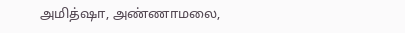அமித்ஷா, அண்ணாமலை,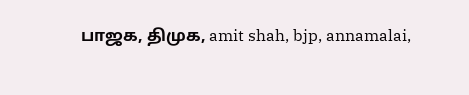பாஜக, திமுக, amit shah, bjp, annamalai,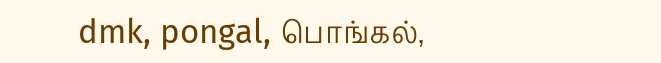dmk, pongal, பொங்கல்,